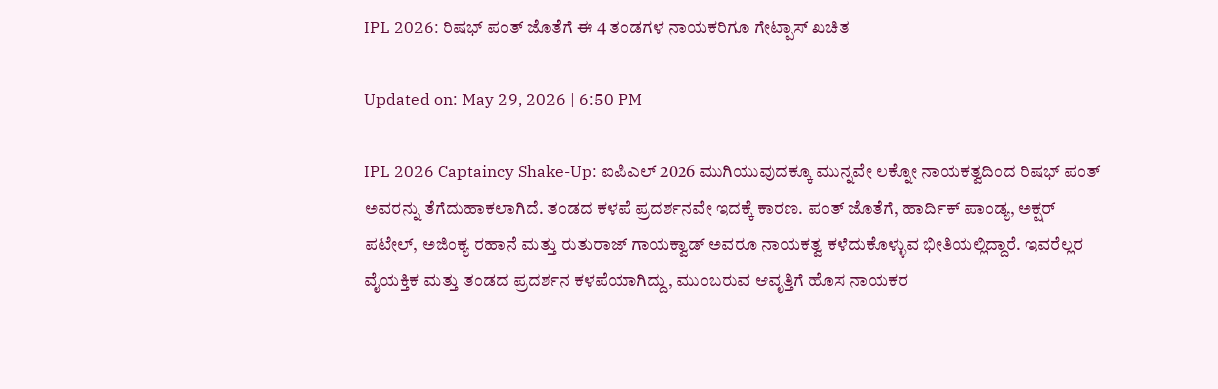IPL 2026: ರಿಷಭ್ ಪಂತ್ ಜೊತೆಗೆ ಈ 4 ತಂಡಗಳ ನಾಯಕರಿಗೂ ಗೇಟ್ಪಾಸ್ ಖಚಿತ

Updated on: May 29, 2026 | 6:50 PM

IPL 2026 Captaincy Shake-Up: ಐಪಿಎಲ್ 2026 ಮುಗಿಯುವುದಕ್ಕೂ ಮುನ್ನವೇ ಲಕ್ನೋ ನಾಯಕತ್ವದಿಂದ ರಿಷಭ್ ಪಂತ್ ಅವರನ್ನು ತೆಗೆದುಹಾಕಲಾಗಿದೆ. ತಂಡದ ಕಳಪೆ ಪ್ರದರ್ಶನವೇ ಇದಕ್ಕೆ ಕಾರಣ. ಪಂತ್ ಜೊತೆಗೆ, ಹಾರ್ದಿಕ್ ಪಾಂಡ್ಯ, ಅಕ್ಷರ್ ಪಟೇಲ್, ಅಜಿಂಕ್ಯ ರಹಾನೆ ಮತ್ತು ರುತುರಾಜ್ ಗಾಯಕ್ವಾಡ್ ಅವರೂ ನಾಯಕತ್ವ ಕಳೆದುಕೊಳ್ಳುವ ಭೀತಿಯಲ್ಲಿದ್ದಾರೆ. ಇವರೆಲ್ಲರ ವೈಯಕ್ತಿಕ ಮತ್ತು ತಂಡದ ಪ್ರದರ್ಶನ ಕಳಪೆಯಾಗಿದ್ದು, ಮುಂಬರುವ ಆವೃತ್ತಿಗೆ ಹೊಸ ನಾಯಕರ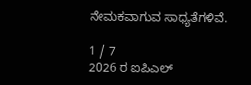ನೇಮಕವಾಗುವ ಸಾಧ್ಯತೆಗಳಿವೆ.

1 / 7
2026 ರ ಐಪಿಎಲ್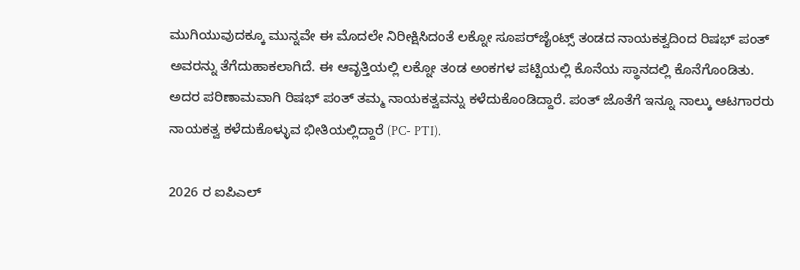ಮುಗಿಯುವುದಕ್ಕೂ ಮುನ್ನವೇ ಈ ಮೊದಲೇ ನಿರೀಕ್ಷಿಸಿದಂತೆ ಲಕ್ನೋ ಸೂಪರ್‌ಜೈಂಟ್ಸ್ ತಂಡದ ನಾಯಕತ್ವದಿಂದ ರಿಷಭ್ ಪಂತ್ ಅವರನ್ನು ತೆಗೆದುಹಾಕಲಾಗಿದೆ. ಈ ಆವೃತ್ತಿಯಲ್ಲಿ ಲಕ್ನೋ ತಂಡ ಅಂಕಗಳ ಪಟ್ಟಿಯಲ್ಲಿ ಕೊನೆಯ ಸ್ಥಾನದಲ್ಲಿ ಕೊನೆಗೊಂಡಿತು. ಅದರ ಪರಿಣಾಮವಾಗಿ ರಿಷಭ್ ಪಂತ್ ತಮ್ಮ ನಾಯಕತ್ವವನ್ನು ಕಳೆದುಕೊಂಡಿದ್ದಾರೆ. ಪಂತ್ ಜೊತೆಗೆ ಇನ್ನೂ ನಾಲ್ಕು ಆಟಗಾರರು ನಾಯಕತ್ವ ಕಳೆದುಕೊಳ್ಳುವ ಭೀತಿಯಲ್ಲಿದ್ದಾರೆ (PC- PTI).

2026 ರ ಐಪಿಎಲ್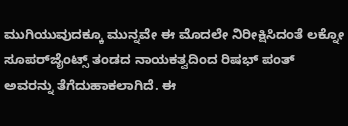ಮುಗಿಯುವುದಕ್ಕೂ ಮುನ್ನವೇ ಈ ಮೊದಲೇ ನಿರೀಕ್ಷಿಸಿದಂತೆ ಲಕ್ನೋ ಸೂಪರ್‌ಜೈಂಟ್ಸ್ ತಂಡದ ನಾಯಕತ್ವದಿಂದ ರಿಷಭ್ ಪಂತ್ ಅವರನ್ನು ತೆಗೆದುಹಾಕಲಾಗಿದೆ. ಈ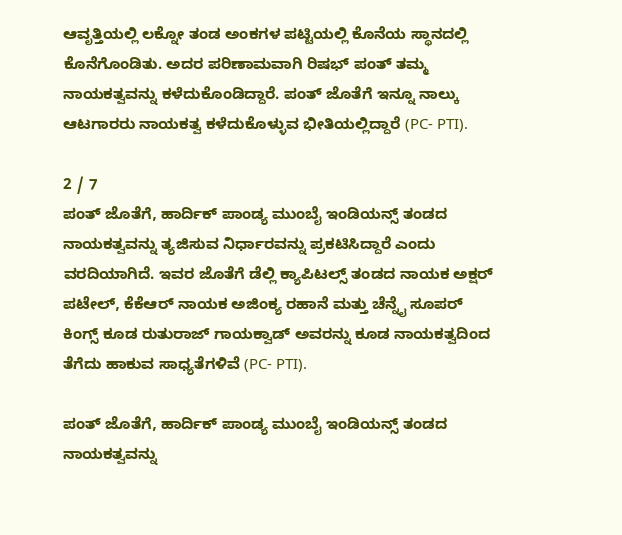ಆವೃತ್ತಿಯಲ್ಲಿ ಲಕ್ನೋ ತಂಡ ಅಂಕಗಳ ಪಟ್ಟಿಯಲ್ಲಿ ಕೊನೆಯ ಸ್ಥಾನದಲ್ಲಿ ಕೊನೆಗೊಂಡಿತು. ಅದರ ಪರಿಣಾಮವಾಗಿ ರಿಷಭ್ ಪಂತ್ ತಮ್ಮ ನಾಯಕತ್ವವನ್ನು ಕಳೆದುಕೊಂಡಿದ್ದಾರೆ. ಪಂತ್ ಜೊತೆಗೆ ಇನ್ನೂ ನಾಲ್ಕು ಆಟಗಾರರು ನಾಯಕತ್ವ ಕಳೆದುಕೊಳ್ಳುವ ಭೀತಿಯಲ್ಲಿದ್ದಾರೆ (PC- PTI).

2 / 7
ಪಂತ್ ಜೊತೆಗೆ, ಹಾರ್ದಿಕ್ ಪಾಂಡ್ಯ ಮುಂಬೈ ಇಂಡಿಯನ್ಸ್ ತಂಡದ ನಾಯಕತ್ವವನ್ನು ತ್ಯಜಿಸುವ ನಿರ್ಧಾರವನ್ನು ಪ್ರಕಟಿಸಿದ್ದಾರೆ ಎಂದು ವರದಿಯಾಗಿದೆ. ಇವರ ಜೊತೆಗೆ ಡೆಲ್ಲಿ ಕ್ಯಾಪಿಟಲ್ಸ್ ತಂಡದ ನಾಯಕ ಅಕ್ಷರ್ ಪಟೇಲ್, ಕೆಕೆಆರ್ ನಾಯಕ ಅಜಿಂಕ್ಯ ರಹಾನೆ ಮತ್ತು ಚೆನ್ನೈ ಸೂಪರ್ ಕಿಂಗ್ಸ್ ಕೂಡ ರುತುರಾಜ್ ಗಾಯಕ್ವಾಡ್ ಅವರನ್ನು ಕೂಡ ನಾಯಕತ್ವದಿಂದ ತೆಗೆದು ಹಾಕುವ ಸಾಧ್ಯತೆಗಳಿವೆ (PC- PTI).

ಪಂತ್ ಜೊತೆಗೆ, ಹಾರ್ದಿಕ್ ಪಾಂಡ್ಯ ಮುಂಬೈ ಇಂಡಿಯನ್ಸ್ ತಂಡದ ನಾಯಕತ್ವವನ್ನು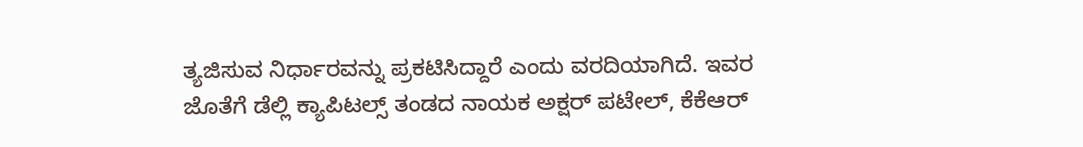ತ್ಯಜಿಸುವ ನಿರ್ಧಾರವನ್ನು ಪ್ರಕಟಿಸಿದ್ದಾರೆ ಎಂದು ವರದಿಯಾಗಿದೆ. ಇವರ ಜೊತೆಗೆ ಡೆಲ್ಲಿ ಕ್ಯಾಪಿಟಲ್ಸ್ ತಂಡದ ನಾಯಕ ಅಕ್ಷರ್ ಪಟೇಲ್, ಕೆಕೆಆರ್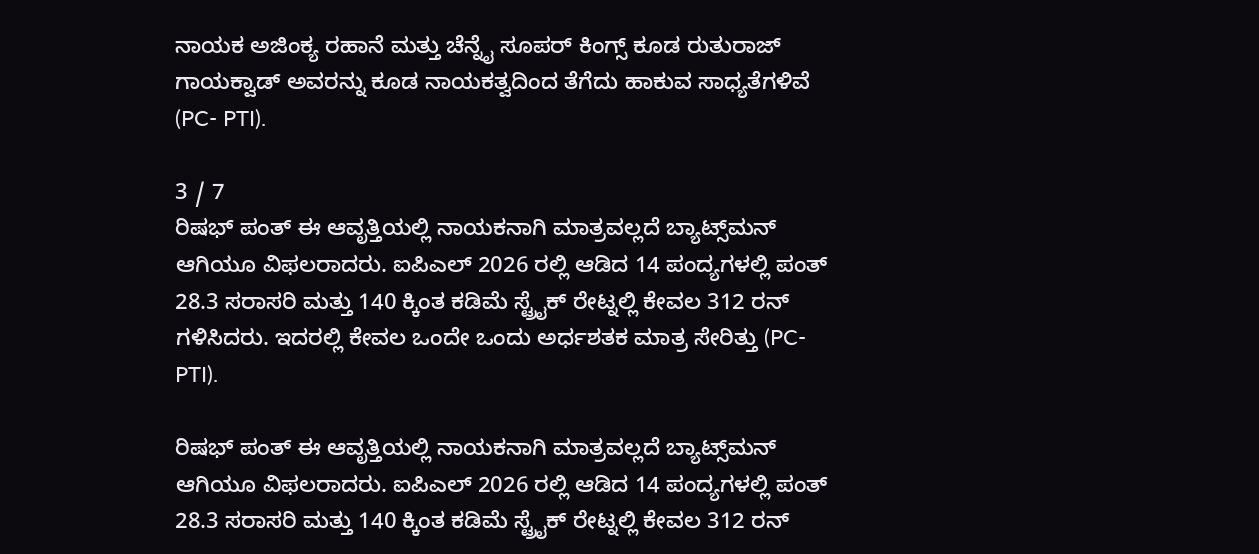ನಾಯಕ ಅಜಿಂಕ್ಯ ರಹಾನೆ ಮತ್ತು ಚೆನ್ನೈ ಸೂಪರ್ ಕಿಂಗ್ಸ್ ಕೂಡ ರುತುರಾಜ್ ಗಾಯಕ್ವಾಡ್ ಅವರನ್ನು ಕೂಡ ನಾಯಕತ್ವದಿಂದ ತೆಗೆದು ಹಾಕುವ ಸಾಧ್ಯತೆಗಳಿವೆ (PC- PTI).

3 / 7
ರಿಷಭ್ ಪಂತ್ ಈ ಆವೃತ್ತಿಯಲ್ಲಿ ನಾಯಕನಾಗಿ ಮಾತ್ರವಲ್ಲದೆ ಬ್ಯಾಟ್ಸ್‌ಮನ್ ಆಗಿಯೂ ವಿಫಲರಾದರು. ಐಪಿಎಲ್ 2026 ರಲ್ಲಿ ಆಡಿದ 14 ಪಂದ್ಯಗಳಲ್ಲಿ ಪಂತ್ 28.3 ಸರಾಸರಿ ಮತ್ತು 140 ಕ್ಕಿಂತ ಕಡಿಮೆ ಸ್ಟ್ರೈಕ್ ರೇಟ್ನಲ್ಲಿ ಕೇವಲ 312 ರನ್ ಗಳಿಸಿದರು. ಇದರಲ್ಲಿ ಕೇವಲ ಒಂದೇ ಒಂದು ಅರ್ಧಶತಕ ಮಾತ್ರ ಸೇರಿತ್ತು (PC- PTI).

ರಿಷಭ್ ಪಂತ್ ಈ ಆವೃತ್ತಿಯಲ್ಲಿ ನಾಯಕನಾಗಿ ಮಾತ್ರವಲ್ಲದೆ ಬ್ಯಾಟ್ಸ್‌ಮನ್ ಆಗಿಯೂ ವಿಫಲರಾದರು. ಐಪಿಎಲ್ 2026 ರಲ್ಲಿ ಆಡಿದ 14 ಪಂದ್ಯಗಳಲ್ಲಿ ಪಂತ್ 28.3 ಸರಾಸರಿ ಮತ್ತು 140 ಕ್ಕಿಂತ ಕಡಿಮೆ ಸ್ಟ್ರೈಕ್ ರೇಟ್ನಲ್ಲಿ ಕೇವಲ 312 ರನ್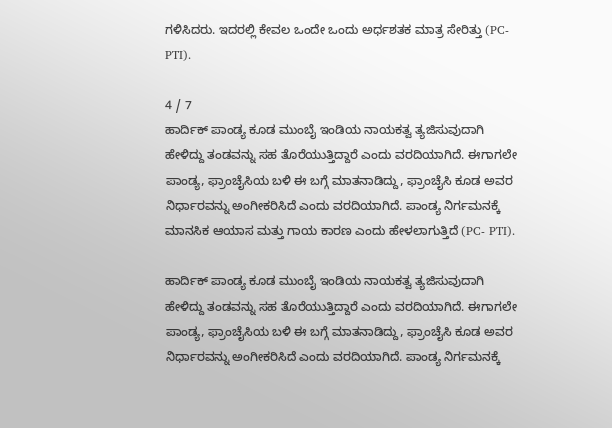ಗಳಿಸಿದರು. ಇದರಲ್ಲಿ ಕೇವಲ ಒಂದೇ ಒಂದು ಅರ್ಧಶತಕ ಮಾತ್ರ ಸೇರಿತ್ತು (PC- PTI).

4 / 7
ಹಾರ್ದಿಕ್ ಪಾಂಡ್ಯ ಕೂಡ ಮುಂಬೈ ಇಂಡಿಯ ನಾಯಕತ್ವ ತ್ಯಜಿಸುವುದಾಗಿ ಹೇಳಿದ್ದು ತಂಡವನ್ನು ಸಹ ತೊರೆಯುತ್ತಿದ್ದಾರೆ ಎಂದು ವರದಿಯಾಗಿದೆ. ಈಗಾಗಲೇ ಪಾಂಡ್ಯ, ಫ್ರಾಂಚೈಸಿಯ ಬಳಿ ಈ ಬಗ್ಗೆ ಮಾತನಾಡಿದ್ದು, ಫ್ರಾಂಚೈಸಿ ಕೂಡ ಅವರ ನಿರ್ಧಾರವನ್ನು ಅಂಗೀಕರಿಸಿದೆ ಎಂದು ವರದಿಯಾಗಿದೆ. ಪಾಂಡ್ಯ ನಿರ್ಗಮನಕ್ಕೆ ಮಾನಸಿಕ ಆಯಾಸ ಮತ್ತು ಗಾಯ ಕಾರಣ ಎಂದು ಹೇಳಲಾಗುತ್ತಿದೆ (PC- PTI).

ಹಾರ್ದಿಕ್ ಪಾಂಡ್ಯ ಕೂಡ ಮುಂಬೈ ಇಂಡಿಯ ನಾಯಕತ್ವ ತ್ಯಜಿಸುವುದಾಗಿ ಹೇಳಿದ್ದು ತಂಡವನ್ನು ಸಹ ತೊರೆಯುತ್ತಿದ್ದಾರೆ ಎಂದು ವರದಿಯಾಗಿದೆ. ಈಗಾಗಲೇ ಪಾಂಡ್ಯ, ಫ್ರಾಂಚೈಸಿಯ ಬಳಿ ಈ ಬಗ್ಗೆ ಮಾತನಾಡಿದ್ದು, ಫ್ರಾಂಚೈಸಿ ಕೂಡ ಅವರ ನಿರ್ಧಾರವನ್ನು ಅಂಗೀಕರಿಸಿದೆ ಎಂದು ವರದಿಯಾಗಿದೆ. ಪಾಂಡ್ಯ ನಿರ್ಗಮನಕ್ಕೆ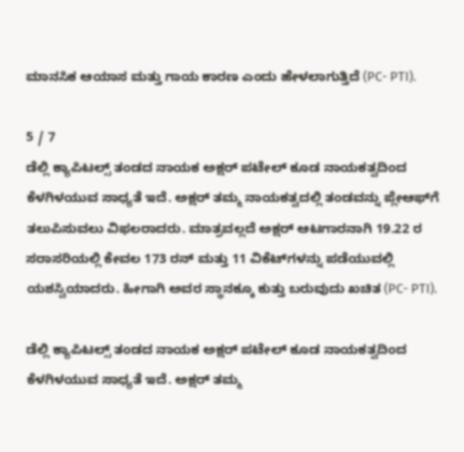ಮಾನಸಿಕ ಆಯಾಸ ಮತ್ತು ಗಾಯ ಕಾರಣ ಎಂದು ಹೇಳಲಾಗುತ್ತಿದೆ (PC- PTI).

5 / 7
ಡೆಲ್ಲಿ ಕ್ಯಾಪಿಟಲ್ಸ್ ತಂಡದ ನಾಯಕ ಅಕ್ಷರ್ ಪಟೇಲ್ ಕೂಡ ನಾಯಕತ್ವದಿಂದ ಕೆಳಗಿಳಯುವ ಸಾಧ್ಯತೆ ಇದೆ. ಅಕ್ಷರ್ ತಮ್ಮ ನಾಯಕತ್ವದಲ್ಲಿ ತಂಡವನ್ನು ಪ್ಲೇಆಫ್‌ಗೆ ತಲುಪಿಸುವಲು ವಿಫಲರಾದರು. ಮಾತ್ರವಲ್ಲದೆ ಅಕ್ಷರ್ ಆಟಗಾರನಾಗಿ 19.22 ರ ಸರಾಸರಿಯಲ್ಲಿ ಕೇವಲ 173 ರನ್ ಮತ್ತು 11 ವಿಕೆಟ್‌ಗಳನ್ನು ಪಡೆಯುವಲ್ಲಿ ಯಶಸ್ವಿಯಾದರು. ಹೀಗಾಗಿ ಅವರ ಸ್ಥಾನಕ್ಕೂ ಕುತ್ತು ಬರುವುದು ಖಚಿತ (PC- PTI).

ಡೆಲ್ಲಿ ಕ್ಯಾಪಿಟಲ್ಸ್ ತಂಡದ ನಾಯಕ ಅಕ್ಷರ್ ಪಟೇಲ್ ಕೂಡ ನಾಯಕತ್ವದಿಂದ ಕೆಳಗಿಳಯುವ ಸಾಧ್ಯತೆ ಇದೆ. ಅಕ್ಷರ್ ತಮ್ಮ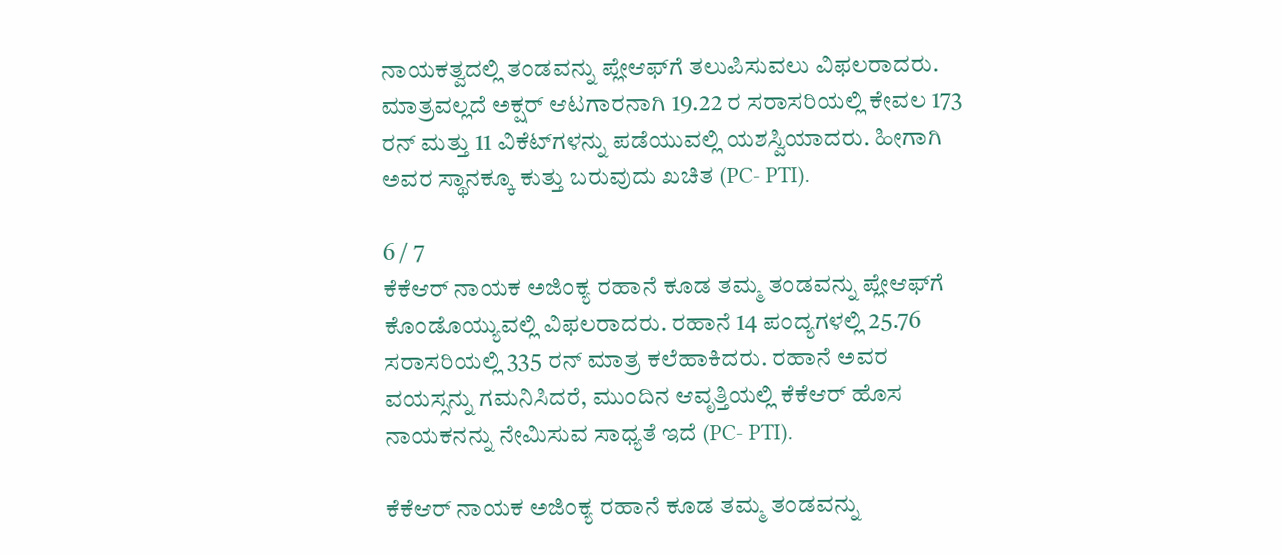ನಾಯಕತ್ವದಲ್ಲಿ ತಂಡವನ್ನು ಪ್ಲೇಆಫ್‌ಗೆ ತಲುಪಿಸುವಲು ವಿಫಲರಾದರು. ಮಾತ್ರವಲ್ಲದೆ ಅಕ್ಷರ್ ಆಟಗಾರನಾಗಿ 19.22 ರ ಸರಾಸರಿಯಲ್ಲಿ ಕೇವಲ 173 ರನ್ ಮತ್ತು 11 ವಿಕೆಟ್‌ಗಳನ್ನು ಪಡೆಯುವಲ್ಲಿ ಯಶಸ್ವಿಯಾದರು. ಹೀಗಾಗಿ ಅವರ ಸ್ಥಾನಕ್ಕೂ ಕುತ್ತು ಬರುವುದು ಖಚಿತ (PC- PTI).

6 / 7
ಕೆಕೆಆರ್ ನಾಯಕ ಅಜಿಂಕ್ಯ ರಹಾನೆ ಕೂಡ ತಮ್ಮ ತಂಡವನ್ನು ಪ್ಲೇಆಫ್‌ಗೆ ಕೊಂಡೊಯ್ಯುವಲ್ಲಿ ವಿಫಲರಾದರು. ರಹಾನೆ 14 ಪಂದ್ಯಗಳಲ್ಲಿ 25.76 ಸರಾಸರಿಯಲ್ಲಿ 335 ರನ್ ಮಾತ್ರ ಕಲೆಹಾಕಿದರು. ರಹಾನೆ ಅವರ ವಯಸ್ಸನ್ನು ಗಮನಿಸಿದರೆ, ಮುಂದಿನ ಆವೃತ್ತಿಯಲ್ಲಿ ಕೆಕೆಆರ್ ಹೊಸ ನಾಯಕನನ್ನು ನೇಮಿಸುವ ಸಾಧ್ಯತೆ ಇದೆ (PC- PTI).

ಕೆಕೆಆರ್ ನಾಯಕ ಅಜಿಂಕ್ಯ ರಹಾನೆ ಕೂಡ ತಮ್ಮ ತಂಡವನ್ನು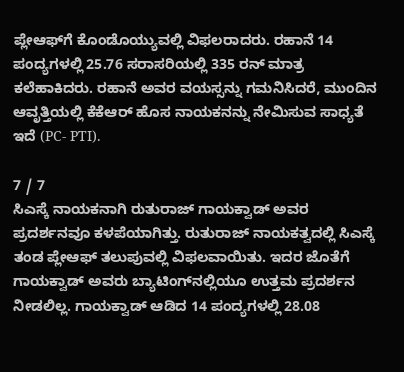ಪ್ಲೇಆಫ್‌ಗೆ ಕೊಂಡೊಯ್ಯುವಲ್ಲಿ ವಿಫಲರಾದರು. ರಹಾನೆ 14 ಪಂದ್ಯಗಳಲ್ಲಿ 25.76 ಸರಾಸರಿಯಲ್ಲಿ 335 ರನ್ ಮಾತ್ರ ಕಲೆಹಾಕಿದರು. ರಹಾನೆ ಅವರ ವಯಸ್ಸನ್ನು ಗಮನಿಸಿದರೆ, ಮುಂದಿನ ಆವೃತ್ತಿಯಲ್ಲಿ ಕೆಕೆಆರ್ ಹೊಸ ನಾಯಕನನ್ನು ನೇಮಿಸುವ ಸಾಧ್ಯತೆ ಇದೆ (PC- PTI).

7 / 7
ಸಿಎಸ್ಕೆ ನಾಯಕನಾಗಿ ರುತುರಾಜ್ ಗಾಯಕ್ವಾಡ್ ಅವರ ಪ್ರದರ್ಶನವೂ ಕಳಪೆಯಾಗಿತ್ತು. ರುತುರಾಜ್ ನಾಯಕತ್ವದಲ್ಲಿ ಸಿಎಸ್ಕೆ ತಂಡ ಪ್ಲೇಆಫ್ ತಲುಪುವಲ್ಲಿ ವಿಫಲವಾಯಿತು. ಇದರ ಜೊತೆಗೆ ಗಾಯಕ್ವಾಡ್ ಅವರು ಬ್ಯಾಟಿಂಗ್‌ನಲ್ಲಿಯೂ ಉತ್ತಮ ಪ್ರದರ್ಶನ ನೀಡಲಿಲ್ಲ. ಗಾಯಕ್ವಾಡ್ ಆಡಿದ 14 ಪಂದ್ಯಗಳಲ್ಲಿ 28.08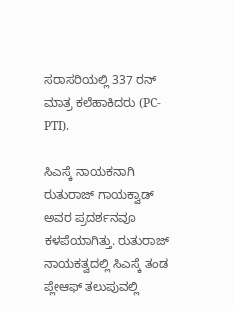ಸರಾಸರಿಯಲ್ಲಿ 337 ರನ್ ಮಾತ್ರ ಕಲೆಹಾಕಿದರು (PC- PTI).

ಸಿಎಸ್ಕೆ ನಾಯಕನಾಗಿ ರುತುರಾಜ್ ಗಾಯಕ್ವಾಡ್ ಅವರ ಪ್ರದರ್ಶನವೂ ಕಳಪೆಯಾಗಿತ್ತು. ರುತುರಾಜ್ ನಾಯಕತ್ವದಲ್ಲಿ ಸಿಎಸ್ಕೆ ತಂಡ ಪ್ಲೇಆಫ್ ತಲುಪುವಲ್ಲಿ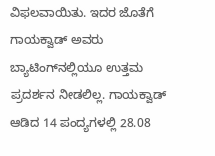ವಿಫಲವಾಯಿತು. ಇದರ ಜೊತೆಗೆ ಗಾಯಕ್ವಾಡ್ ಅವರು ಬ್ಯಾಟಿಂಗ್‌ನಲ್ಲಿಯೂ ಉತ್ತಮ ಪ್ರದರ್ಶನ ನೀಡಲಿಲ್ಲ. ಗಾಯಕ್ವಾಡ್ ಆಡಿದ 14 ಪಂದ್ಯಗಳಲ್ಲಿ 28.08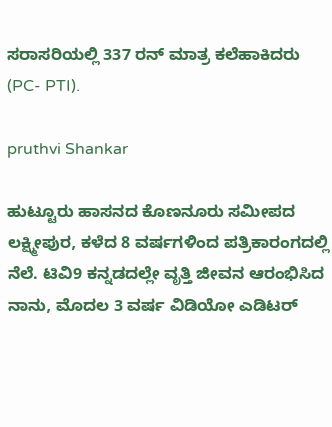ಸರಾಸರಿಯಲ್ಲಿ 337 ರನ್ ಮಾತ್ರ ಕಲೆಹಾಕಿದರು (PC- PTI).

pruthvi Shankar

ಹುಟ್ಟೂರು ಹಾಸನದ ಕೊಣನೂರು ಸಮೀಪದ ಲಕ್ಷ್ಮೀಪುರ, ಕಳೆದ 8 ವರ್ಷಗಳಿಂದ ಪತ್ರಿಕಾರಂಗದಲ್ಲಿ ನೆಲೆ. ಟಿವಿ9 ಕನ್ನಡದಲ್ಲೇ ವೃತ್ತಿ ಜೀವನ ಆರಂಭಿಸಿದ ನಾನು, ಮೊದಲ 3 ವರ್ಷ ವಿಡಿಯೋ ಎಡಿಟರ್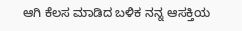ಆಗಿ ಕೆಲಸ ಮಾಡಿದ ಬಳಿಕ ನನ್ನ ಆಸಕ್ತಿಯ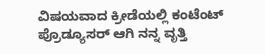ವಿಷಯವಾದ ಕ್ರೀಡೆಯಲ್ಲಿ ಕಂಟೆಂಟ್ ಪ್ರೊಡ್ಯೂಸರ್ ಆಗಿ ನನ್ನ ವೃತ್ತಿ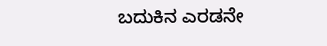ಬದುಕಿನ ಎರಡನೇ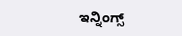ಇನ್ನಿಂಗ್ಸ್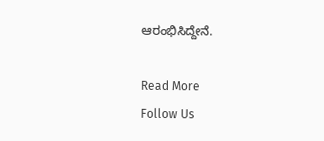ಆರಂಭಿಸಿದ್ದೇನೆ.

Read More
Follow Us